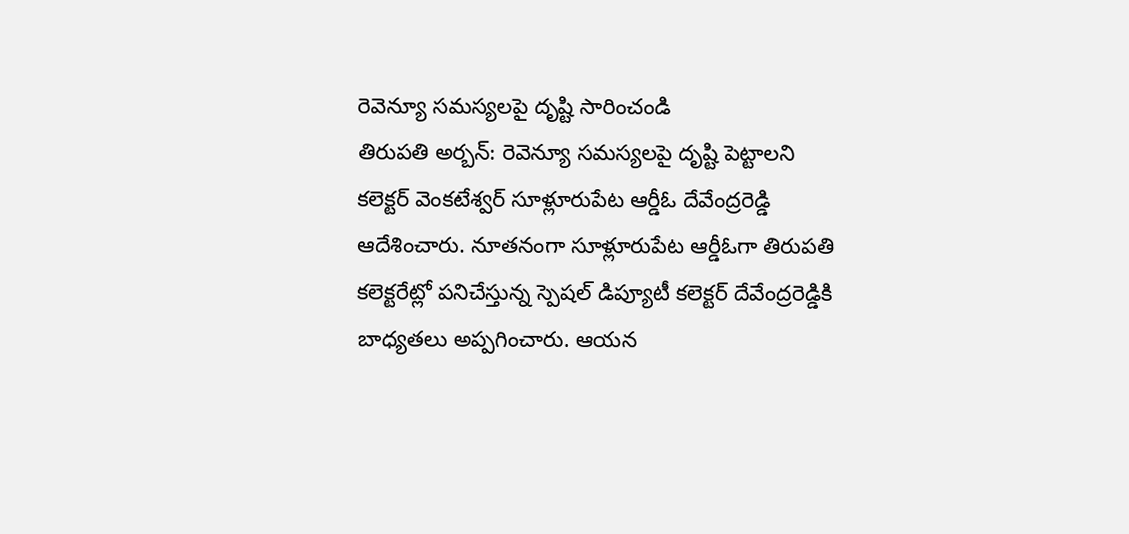రెవెన్యూ సమస్యలపై దృష్టి సారించండి
తిరుపతి అర్బన్: రెవెన్యూ సమస్యలపై దృష్టి పెట్టాలని కలెక్టర్ వెంకటేశ్వర్ సూళ్లూరుపేట ఆర్డీఓ దేవేంద్రరెడ్డి ఆదేశించారు. నూతనంగా సూళ్లూరుపేట ఆర్డీఓగా తిరుపతి కలెక్టరేట్లో పనిచేస్తున్న స్పెషల్ డిప్యూటీ కలెక్టర్ దేవేంద్రరెడ్డికి బాధ్యతలు అప్పగించారు. ఆయన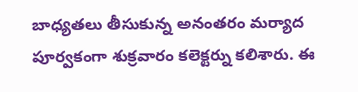బాధ్యతలు తీసుకున్న అనంతరం మర్యాద పూర్వకంగా శుక్రవారం కలెక్టర్ను కలిశారు. ఈ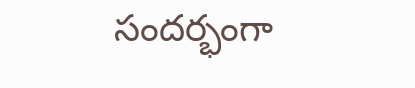సందర్భంగా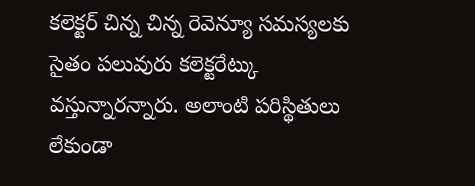కలెక్టర్ చిన్న చిన్న రెవెన్యూ సమస్యలకు సైతం పలువురు కలెక్టరేట్కు వస్తున్నారన్నారు. అలాంటి పరిస్థితులు లేకుండా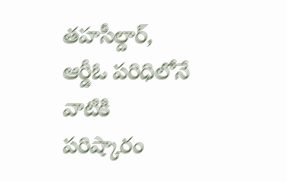తహసీల్దార్, ఆర్డీఓ పరిధిలోనే వాటికి పరిష్కారం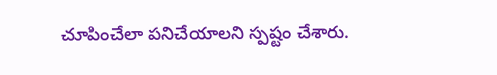చూపించేలా పనిచేయాలని స్పష్టం చేశారు.